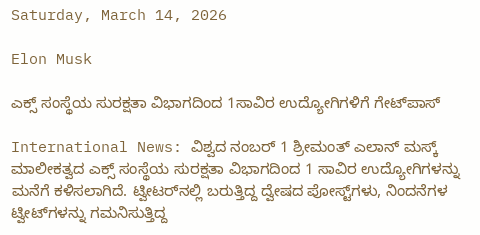Saturday, March 14, 2026

Elon Musk

ಎಕ್ಸ್ ಸಂಸ್ಥೆಯ ಸುರಕ್ಷತಾ ವಿಭಾಗದಿಂದ 1ಸಾವಿರ ಉದ್ಯೋಗಿಗಳಿಗೆ ಗೇಟ್‌ಪಾಸ್

International News: ವಿಶ್ವದ ನಂಬರ್ 1 ಶ್ರೀಮಂತ್ ಎಲಾನ್ ಮಸ್ಕ್ ಮಾಲೀಕತ್ವದ ಎಕ್ಸ್ ಸಂಸ್ಥೆಯ ಸುರಕ್ಷತಾ ವಿಭಾಗದಿಂದ 1 ಸಾವಿರ ಉದ್ಯೋಗಿಗಳನ್ನು ಮನೆಗೆ ಕಳಿಸಲಾಗಿದೆ. ಟ್ವೀಟರ್‌ನಲ್ಲಿ ಬರುತ್ತಿದ್ದ ದ್ವೇಷದ ಪೋಸ್ಟ್‌ಗಳು, ನಿಂದನೆಗಳ ಟ್ವೀಟ್‌ಗಳನ್ನು ಗಮನಿಸುತ್ತಿದ್ದ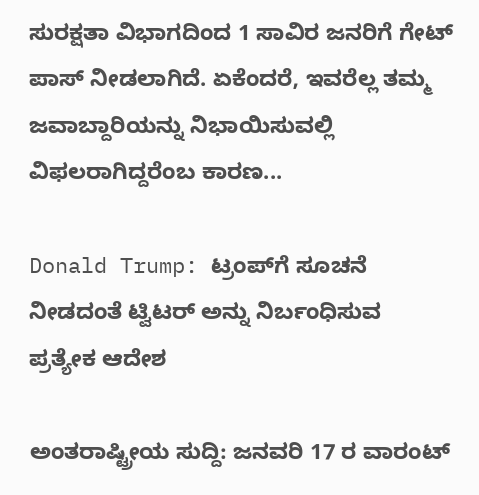ಸುರಕ್ಷತಾ ವಿಭಾಗದಿಂದ 1 ಸಾವಿರ ಜನರಿಗೆ ಗೇಟ್ ಪಾಸ್ ನೀಡಲಾಗಿದೆ. ಏಕೆಂದರೆ, ಇವರೆಲ್ಲ ತಮ್ಮ ಜವಾಬ್ದಾರಿಯನ್ನು ನಿಭಾಯಿಸುವಲ್ಲಿ ವಿಫಲರಾಗಿದ್ದರೆಂಬ ಕಾರಣ...

Donald Trump: ಟ್ರಂಪ್‌ಗೆ ಸೂಚನೆ ನೀಡದಂತೆ ಟ್ವಿಟರ್ ಅನ್ನು ನಿರ್ಬಂಧಿಸುವ ಪ್ರತ್ಯೇಕ ಆದೇಶ

ಅಂತರಾಷ್ಟ್ರೀಯ ಸುದ್ದಿ: ಜನವರಿ 17 ರ ವಾರಂಟ್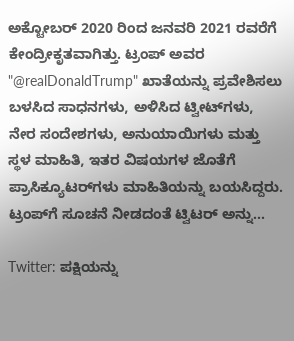ಅಕ್ಟೋಬರ್ 2020 ರಿಂದ ಜನವರಿ 2021 ರವರೆಗೆ ಕೇಂದ್ರೀಕೃತವಾಗಿತ್ತು. ಟ್ರಂಪ್ ಅವರ "@realDonaldTrump" ಖಾತೆಯನ್ನು ಪ್ರವೇಶಿಸಲು ಬಳಸಿದ ಸಾಧನಗಳು, ಅಳಿಸಿದ ಟ್ವೀಟ್‌ಗಳು, ನೇರ ಸಂದೇಶಗಳು, ಅನುಯಾಯಿಗಳು ಮತ್ತು ಸ್ಥಳ ಮಾಹಿತಿ, ಇತರ ವಿಷಯಗಳ ಜೊತೆಗೆ ಪ್ರಾಸಿಕ್ಯೂಟರ್‌ಗಳು ಮಾಹಿತಿಯನ್ನು ಬಯಸಿದ್ದರು. ಟ್ರಂಪ್‌ಗೆ ಸೂಚನೆ ನೀಡದಂತೆ ಟ್ವಿಟರ್ ಅನ್ನು...

Twitter: ಪಕ್ಷಿಯನ್ನು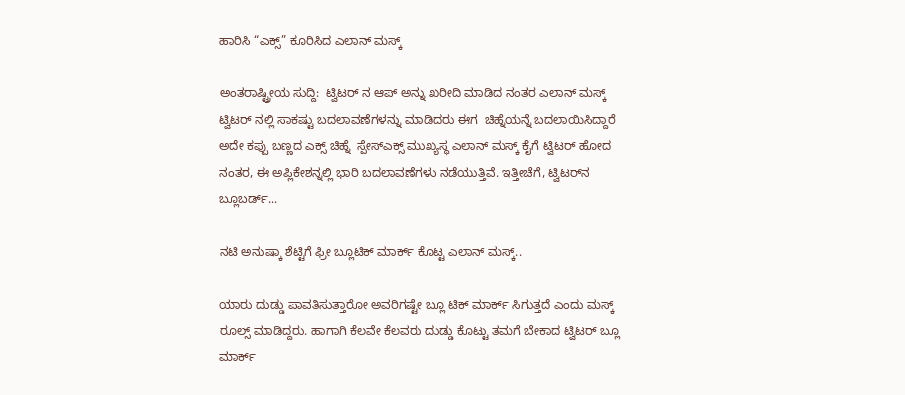ಹಾರಿಸಿ “ಎಕ್ಸ್” ಕೂರಿಸಿದ ಎಲಾನ್ ಮಸ್ಕ್

ಅಂತರಾಷ್ಟ್ರೀಯ ಸುದ್ದಿ:  ಟ್ವಿಟರ್ ನ ಆಪ್ ಅನ್ನು ಖರೀದಿ ಮಾಡಿದ ನಂತರ ಎಲಾನ್ ಮಸ್ಕ್  ಟ್ವಿಟರ್ ನಲ್ಲಿ ಸಾಕಷ್ಟು ಬದಲಾವಣೆಗಳನ್ನು ಮಾಡಿದರು ಈಗ  ಚಿಹ್ನೆಯನ್ನೆ ಬದಲಾಯಿಸಿದ್ದಾರೆ ಅದೇ ಕಪ್ಪು ಬಣ್ಣದ ಎಕ್ಸ್ ಚಿಹ್ನೆ  ಸ್ಪೇಸ್‌ಎಕ್ಸ್ ಮುಖ್ಯಸ್ಥ ಎಲಾನ್ ಮಸ್ಕ್ ಕೈಗೆ ಟ್ವಿಟರ್ ಹೋದ ನಂತರ, ಈ ಅಪ್ಲಿಕೇಶನ್ನಲ್ಲಿ ಭಾರಿ ಬದಲಾವಣೆಗಳು ನಡೆಯುತ್ತಿವೆ. ಇತ್ತೀಚೆಗೆ, ಟ್ವಿಟರ್‌ನ ಬ್ಲೂಬರ್ಡ್...

ನಟಿ ಅನುಷ್ಕಾ ಶೆಟ್ಟಿಗೆ ಫ್ರೀ ಬ್ಲೂಟಿಕ್ ಮಾರ್ಕ್ ಕೊಟ್ಟ ಎಲಾನ್ ಮಸ್ಕ್‌..

ಯಾರು ದುಡ್ಡು ಪಾವತಿಸುತ್ತಾರೋ ಅವರಿಗಷ್ಟೇ ಬ್ಲೂ ಟಿಕ್ ಮಾರ್ಕ್ ಸಿಗುತ್ತದೆ ಎಂದು ಮಸ್ಕ್ ರೂಲ್ಸ್ ಮಾಡಿದ್ದರು. ಹಾಗಾಗಿ ಕೆಲವೇ ಕೆಲವರು ದುಡ್ಡು ಕೊಟ್ಟು ತಮಗೆ ಬೇಕಾದ ಟ್ವಿಟರ್ ಬ್ಲೂ ಮಾರ್ಕ್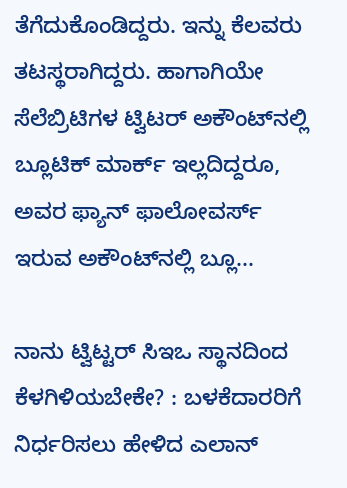ತೆಗೆದುಕೊಂಡಿದ್ದರು. ಇನ್ನು ಕೆಲವರು ತಟಸ್ಥರಾಗಿದ್ದರು. ಹಾಗಾಗಿಯೇ ಸೆಲೆಬ್ರಿಟಿಗಳ ಟ್ವಿಟರ್ ಅಕೌಂಟ್‌ನಲ್ಲಿ ಬ್ಲೂಟಿಕ್ ಮಾರ್ಕ್ ಇಲ್ಲದಿದ್ದರೂ, ಅವರ ಫ್ಯಾನ್ ಫಾಲೋವರ್ಸ್ ಇರುವ ಅಕೌಂಟ್‌ನಲ್ಲಿ ಬ್ಲೂ...

ನಾನು ಟ್ವಿಟ್ಟರ್ ಸಿಇಒ ಸ್ಥಾನದಿಂದ ಕೆಳಗಿಳಿಯಬೇಕೇ? : ಬಳಕೆದಾರರಿಗೆ ನಿರ್ಧರಿಸಲು ಹೇಳಿದ ಎಲಾನ್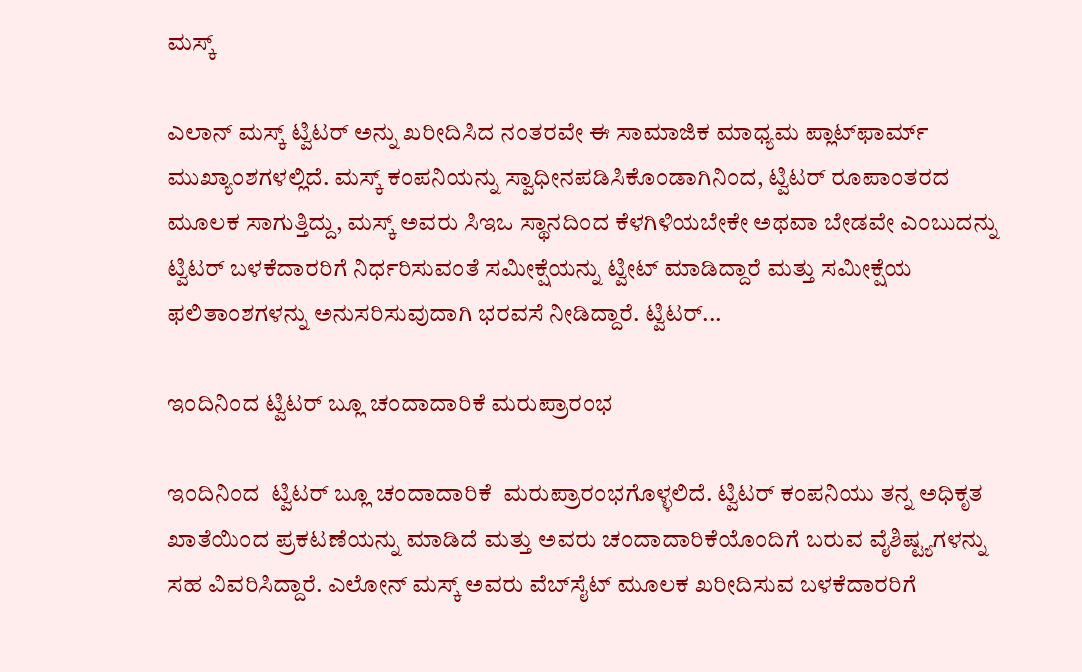ಮಸ್ಕ್

ಎಲಾನ್ ಮಸ್ಕ್ ಟ್ವಿಟರ್ ಅನ್ನು ಖರೀದಿಸಿದ ನಂತರವೇ ಈ ಸಾಮಾಜಿಕ ಮಾಧ್ಯಮ ಪ್ಲಾಟ್‌ಫಾರ್ಮ್ ಮುಖ್ಯಾಂಶಗಳಲ್ಲಿದೆ. ಮಸ್ಕ್ ಕಂಪನಿಯನ್ನು ಸ್ವಾಧೀನಪಡಿಸಿಕೊಂಡಾಗಿನಿಂದ, ಟ್ವಿಟರ್ ರೂಪಾಂತರದ ಮೂಲಕ ಸಾಗುತ್ತಿದ್ದು, ಮಸ್ಕ್ ಅವರು ಸಿಇಒ ಸ್ಥಾನದಿಂದ ಕೆಳಗಿಳಿಯಬೇಕೇ ಅಥವಾ ಬೇಡವೇ ಎಂಬುದನ್ನು ಟ್ವಿಟರ್ ಬಳಕೆದಾರರಿಗೆ ನಿರ್ಧರಿಸುವಂತೆ ಸಮೀಕ್ಷೆಯನ್ನು ಟ್ವೀಟ್ ಮಾಡಿದ್ದಾರೆ ಮತ್ತು ಸಮೀಕ್ಷೆಯ ಫಲಿತಾಂಶಗಳನ್ನು ಅನುಸರಿಸುವುದಾಗಿ ಭರವಸೆ ನೀಡಿದ್ದಾರೆ. ಟ್ವಿಟರ್...

ಇಂದಿನಿಂದ ಟ್ವಿಟರ್ ಬ್ಲೂ ಚಂದಾದಾರಿಕೆ ಮರುಪ್ರಾರಂಭ

ಇಂದಿನಿಂದ  ಟ್ವಿಟರ್ ಬ್ಲೂ ಚಂದಾದಾರಿಕೆ  ಮರುಪ್ರಾರಂಭಗೊಳ್ಳಲಿದೆ. ಟ್ವಿಟರ್ ಕಂಪನಿಯು ತನ್ನ ಅಧಿಕೃತ ಖಾತೆಯಿಂದ ಪ್ರಕಟಣೆಯನ್ನು ಮಾಡಿದೆ ಮತ್ತು ಅವರು ಚಂದಾದಾರಿಕೆಯೊಂದಿಗೆ ಬರುವ ವೈಶಿಷ್ಟ್ಯಗಳನ್ನು ಸಹ ವಿವರಿಸಿದ್ದಾರೆ. ಎಲೋನ್ ಮಸ್ಕ್ ಅವರು ವೆಬ್‌ಸೈಟ್ ಮೂಲಕ ಖರೀದಿಸುವ ಬಳಕೆದಾರರಿಗೆ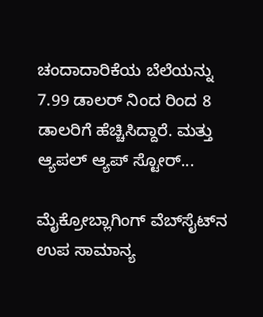ಚಂದಾದಾರಿಕೆಯ ಬೆಲೆಯನ್ನು 7.99 ಡಾಲರ್ ನಿಂದ ರಿಂದ 8 ಡಾಲರಿಗೆ ಹೆಚ್ಚಿಸಿದ್ದಾರೆ. ಮತ್ತು ಆ್ಯಪಲ್ ಆ್ಯಪ್ ಸ್ಟೋರ್...

ಮೈಕ್ರೋಬ್ಲಾಗಿಂಗ್ ವೆಬ್‌ಸೈಟ್‌ನ ಉಪ ಸಾಮಾನ್ಯ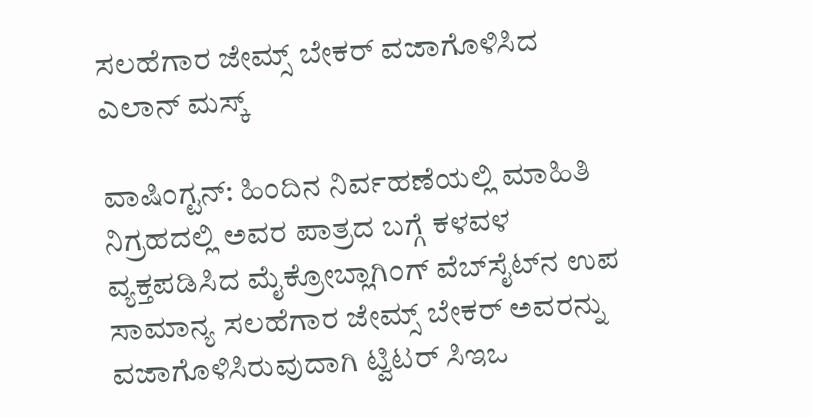ಸಲಹೆಗಾರ ಜೇಮ್ಸ್ ಬೇಕರ್ ವಜಾಗೊಳಿಸಿದ ಎಲಾನ್ ಮಸ್ಕ್

ವಾಷಿಂಗ್ಟನ್: ಹಿಂದಿನ ನಿರ್ವಹಣೆಯಲ್ಲಿ ಮಾಹಿತಿ ನಿಗ್ರಹದಲ್ಲಿ ಅವರ ಪಾತ್ರದ ಬಗ್ಗೆ ಕಳವಳ ವ್ಯಕ್ತಪಡಿಸಿದ ಮೈಕ್ರೋಬ್ಲಾಗಿಂಗ್ ವೆಬ್‌ಸೈಟ್‌ನ ಉಪ ಸಾಮಾನ್ಯ ಸಲಹೆಗಾರ ಜೇಮ್ಸ್ ಬೇಕರ್ ಅವರನ್ನು ವಜಾಗೊಳಿಸಿರುವುದಾಗಿ ಟ್ವಿಟರ್ ಸಿಇಒ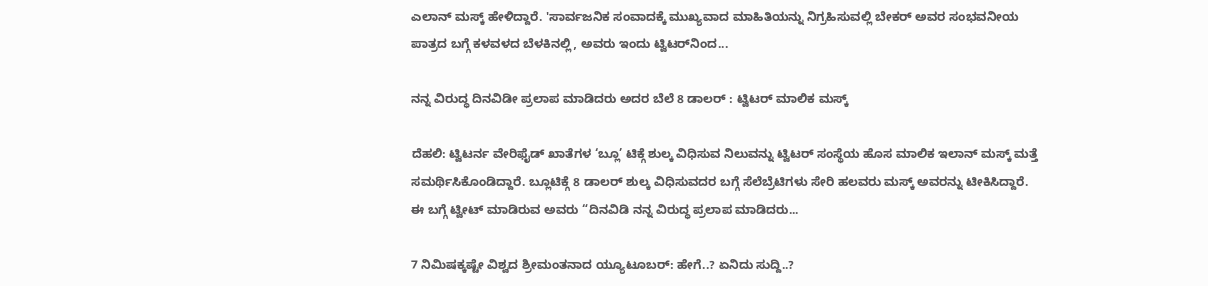ಎಲಾನ್ ಮಸ್ಕ್ ಹೇಳಿದ್ದಾರೆ. 'ಸಾರ್ವಜನಿಕ ಸಂವಾದಕ್ಕೆ ಮುಖ್ಯವಾದ ಮಾಹಿತಿಯನ್ನು ನಿಗ್ರಹಿಸುವಲ್ಲಿ ಬೇಕರ್ ಅವರ ಸಂಭವನೀಯ ಪಾತ್ರದ ಬಗ್ಗೆ ಕಳವಳದ ಬೆಳಕಿನಲ್ಲಿ, ಅವರು ಇಂದು ಟ್ವಿಟರ್‌ನಿಂದ...

ನನ್ನ ವಿರುದ್ಧ ದಿನವಿಡೀ ಪ್ರಲಾಪ ಮಾಡಿದರು ಅದರ ಬೆಲೆ 8 ಡಾಲರ್ : ಟ್ವಿಟರ್ ಮಾಲಿಕ ಮಸ್ಕ್

ದೆಹಲಿ: ಟ್ವಿಟರ್ನ ವೇರಿಫೈಡ್ ಖಾತೆಗಳ ‘ಬ್ಲೂ’ ಟಿಕ್ಗೆ ಶುಲ್ಕ ವಿಧಿಸುವ ನಿಲುವನ್ನು ಟ್ವಿಟರ್ ಸಂಸ್ಥೆಯ ಹೊಸ ಮಾಲಿಕ ಇಲಾನ್ ಮಸ್ಕ್ ಮತ್ತೆ ಸಮರ್ಥಿಸಿಕೊಂಡಿದ್ದಾರೆ. ಬ್ಲೂಟಿಕ್ಗೆ 8 ಡಾಲರ್ ಶುಲ್ಕ ವಿಧಿಸುವದರ ಬಗ್ಗೆ ಸೆಲೆಬ್ರೆಟಿಗಳು ಸೇರಿ ಹಲವರು ಮಸ್ಕ್ ಅವರನ್ನು ಟೀಕಿಸಿದ್ದಾರೆ. ಈ ಬಗ್ಗೆ ಟ್ವೀಟ್ ಮಾಡಿರುವ ಅವರು “ದಿನವಿಡಿ ನನ್ನ ವಿರುದ್ಧ ಪ್ರಲಾಪ ಮಾಡಿದರು...

7 ನಿಮಿಷಕ್ಕಷ್ಟೇ ವಿಶ್ವದ ಶ್ರೀಮಂತನಾದ ಯ್ಯೂಟೂಬರ್: ಹೇಗೆ..? ಏನಿದು ಸುದ್ದಿ..?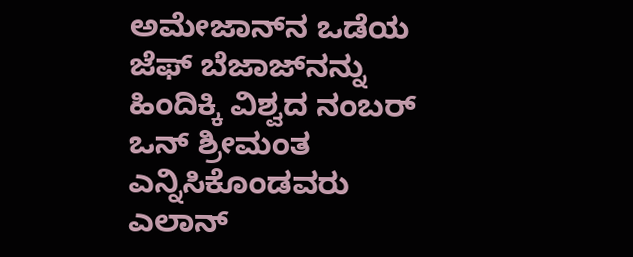ಅಮೇಜಾನ್‌ನ ಒಡೆಯ ಜೆಫ್ ಬೆಜಾಜ್‌ನನ್ನು ಹಿಂದಿಕ್ಕಿ ವಿಶ್ವದ ನಂಬರ್ ಒನ್ ಶ್ರೀಮಂತ ಎನ್ನಿಸಿಕೊಂಡವರು ಎಲಾನ್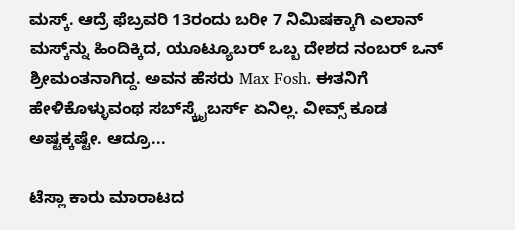ಮಸ್ಕ್. ಆದ್ರೆ ಫೆಬ್ರವರಿ 13ರಂದು ಬರೀ 7 ನಿಮಿಷಕ್ಕಾಗಿ ಎಲಾನ್ ಮಸ್ಕ್‌ನ್ನು ಹಿಂದಿಕ್ಕಿದ, ಯೂಟ್ಯೂಬರ್‌ ಒಬ್ಬ ದೇಶದ ನಂಬರ್ ಒನ್ ಶ್ರೀಮಂತನಾಗಿದ್ದ. ಅವನ ಹೆಸರು Max Fosh. ಈತನಿಗೆ ಹೇಳಿಕೊಳ್ಳುವಂಥ ಸಬ್‌ಸ್ಕ್ರೈಬರ್ಸ್ ಏನಿಲ್ಲ. ವೀವ್ಸ್ ಕೂಡ ಅಷ್ಟಕ್ಕಷ್ಟೇ. ಆದ್ರೂ...

ಟೆಸ್ಲಾ ಕಾರು ಮಾರಾಟದ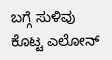ಬಗ್ಗೆ ಸುಳಿವು ಕೊಟ್ಟ ಎಲೋನ್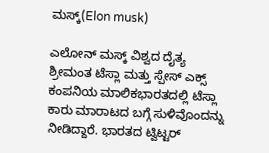ಮಸ್ಕ್(Elon musk)

ಎಲೋನ್ ಮಸ್ಕ್ ವಿಶ್ವದ ದೈತ್ಯ ಶ್ರೀಮಂತ ಟೆಸ್ಲಾ ಮತ್ತು ಸ್ಪೇಸ್ ಎಕ್ಸ್ ಕಂಪನಿಯ ಮಾಲಿಕಭಾರತದಲ್ಲಿ ಟೆಸ್ಲಾ ಕಾರು ಮಾರಾಟದ ಬಗ್ಗೆ ಸುಳಿವೊಂದನ್ನು ನೀಡಿದ್ದಾರೆ. ಭಾರತದ ಟ್ವಿಟ್ಟರ್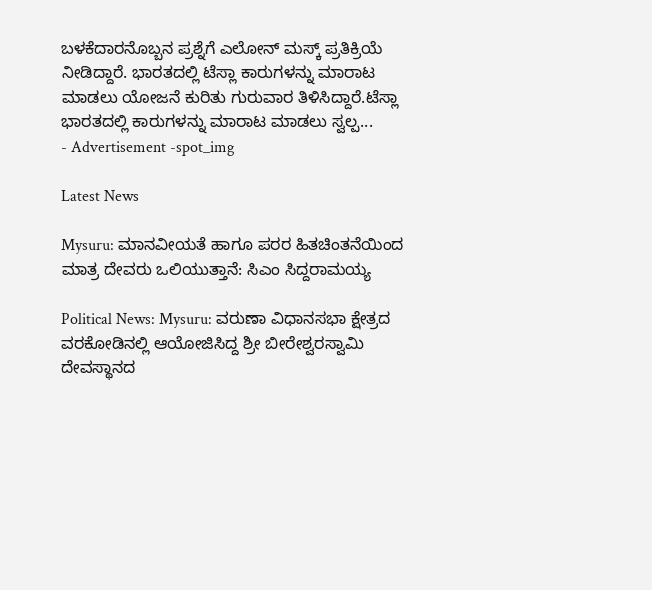ಬಳಕೆದಾರನೊಬ್ಬನ ಪ್ರಶ್ನೆಗೆ ಎಲೋನ್ ಮಸ್ಕ್ ಪ್ರತಿಕ್ರಿಯೆ ನೀಡಿದ್ದಾರೆ. ಭಾರತದಲ್ಲಿ ಟೆಸ್ಲಾ ಕಾರುಗಳನ್ನು ಮಾರಾಟ ಮಾಡಲು ಯೋಜನೆ ಕುರಿತು ಗುರುವಾರ ತಿಳಿಸಿದ್ದಾರೆ.ಟೆಸ್ಲಾ ಭಾರತದಲ್ಲಿ ಕಾರುಗಳನ್ನು ಮಾರಾಟ ಮಾಡಲು ಸ್ವಲ್ಪ...
- Advertisement -spot_img

Latest News

Mysuru: ಮಾನವೀಯತೆ ಹಾಗೂ ಪರರ ಹಿತಚಿಂತನೆಯಿಂದ ಮಾತ್ರ ದೇವರು ಒಲಿಯುತ್ತಾನೆ: ಸಿಎಂ ಸಿದ್ದರಾಮಯ್ಯ

Political News: Mysuru: ವರುಣಾ ವಿಧಾನಸಭಾ ಕ್ಷೇತ್ರದ ವರಕೋಡಿನಲ್ಲಿ ಆಯೋಜಿಸಿದ್ದ ಶ್ರೀ ಬೀರೇಶ್ವರಸ್ವಾಮಿ ದೇವಸ್ಥಾನದ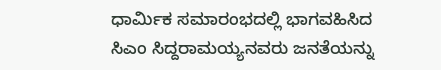ಧಾರ್ಮಿಕ ಸಮಾರಂಭದಲ್ಲಿ ಭಾಗವಹಿಸಿದ ಸಿಎಂ ಸಿದ್ದರಾಮಯ್ಯನವರು ಜನತೆಯನ್ನು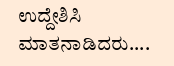ಉದ್ದೇಶಿಸಿ ಮಾತನಾಡಿದರು....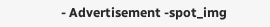- Advertisement -spot_img